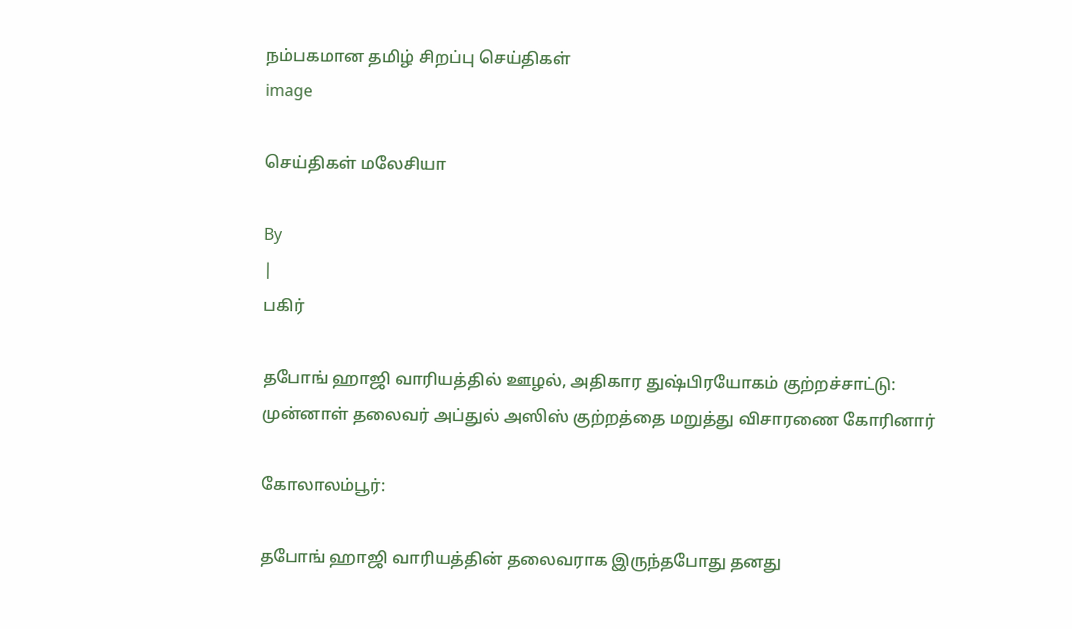நம்பகமான தமிழ் சிறப்பு செய்திகள்
image

செய்திகள் மலேசியா

By
|
பகிர்

தபோங் ஹாஜி வாரியத்தில் ஊழல், அதிகார துஷ்பிரயோகம் குற்றச்சாட்டு: முன்னாள் தலைவர் அப்துல் அஸிஸ் குற்றத்தை மறுத்து விசாரணை கோரினார்

கோலாலம்பூர்:

தபோங் ஹாஜி வாரியத்தின் தலைவராக இருந்தபோது தனது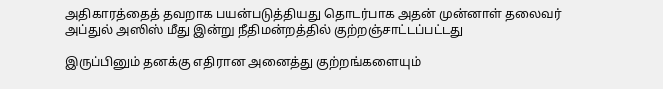அதிகாரத்தைத் தவறாக பயன்படுத்தியது தொடர்பாக அதன் முன்னாள் தலைவர் அப்துல் அஸிஸ் மீது இன்று நீதிமன்றத்தில் குற்றஞ்சாட்டப்பட்டது

இருப்பினும் தனக்கு எதிரான அனைத்து குற்றங்களையும்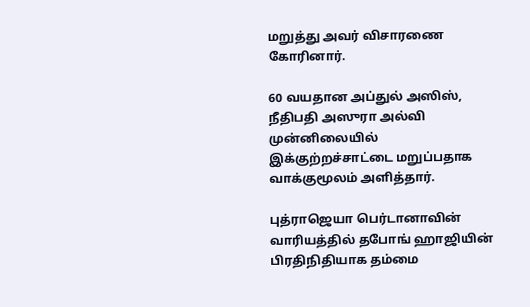மறுத்து அவர் விசாரணை கோரினார்.

60 வயதான அப்துல் அஸிஸ், நீதிபதி அஸுரா அல்வி முன்னிலையில் இக்குற்றச்சாட்டை மறுப்பதாக வாக்குமூலம் அளித்தார்.

புத்ராஜெயா பெர்டானாவின் வாரியத்தில் தபோங் ஹாஜியின் பிரதிநிதியாக தம்மை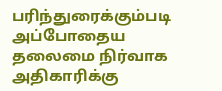பரிந்துரைக்கும்படி அப்போதைய தலைமை நிர்வாக அதிகாரிக்கு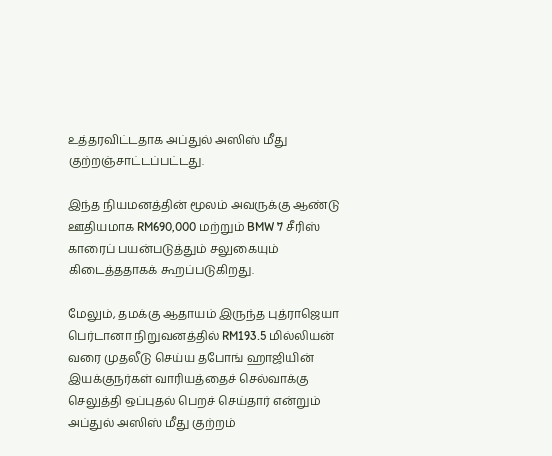உத்தரவிட்டதாக அப்துல் அஸிஸ் மீது குற்றஞ்சாட்டப்பட்டது.

இந்த நியமனத்தின் மூலம் அவருக்கு ஆண்டு ஊதியமாக RM690,000 மற்றும் BMW 7 சீரிஸ் காரைப் பயன்படுத்தும் சலுகையும் கிடைத்ததாகக் கூறப்படுகிறது.

மேலும், தமக்கு ஆதாயம் இருந்த புத்ராஜெயா பெர்டானா நிறுவனத்தில் RM193.5 மில்லியன் வரை முதலீடு செய்ய தபோங் ஹாஜியின் இயக்குநர்கள் வாரியத்தைச் செல்வாக்கு செலுத்தி ஒப்புதல் பெறச் செய்தார் என்றும் அப்துல் அஸிஸ் மீது குற்றம்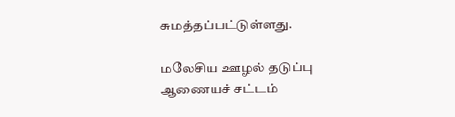சுமத்தப்பட்டுள்ளது.

மலேசிய ஊழல் தடுப்பு ஆணையச் சட்டம்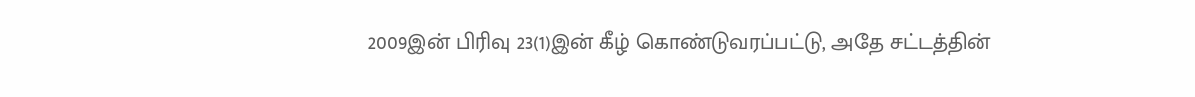2009இன் பிரிவு 23(1)இன் கீழ் கொண்டுவரப்பட்டு, அதே சட்டத்தின்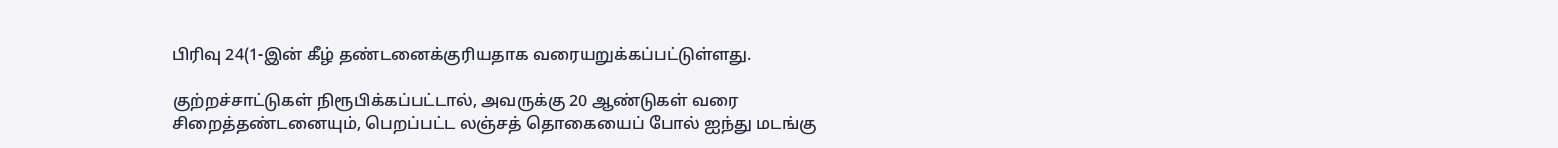பிரிவு 24(1-இன் கீழ் தண்டனைக்குரியதாக வரையறுக்கப்பட்டுள்ளது.

குற்றச்சாட்டுகள் நிரூபிக்கப்பட்டால், அவருக்கு 20 ஆண்டுகள் வரை சிறைத்தண்டனையும், பெறப்பட்ட லஞ்சத் தொகையைப் போல் ஐந்து மடங்கு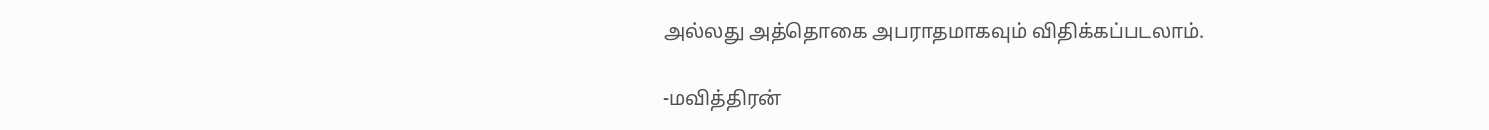அல்லது அத்தொகை அபராதமாகவும் விதிக்கப்படலாம்.

-மவித்திரன்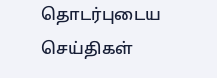தொடர்புடைய செய்திகள்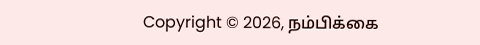Copyright © 2026, நம்பிக்கை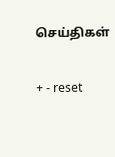செய்திகள்

+ - reset